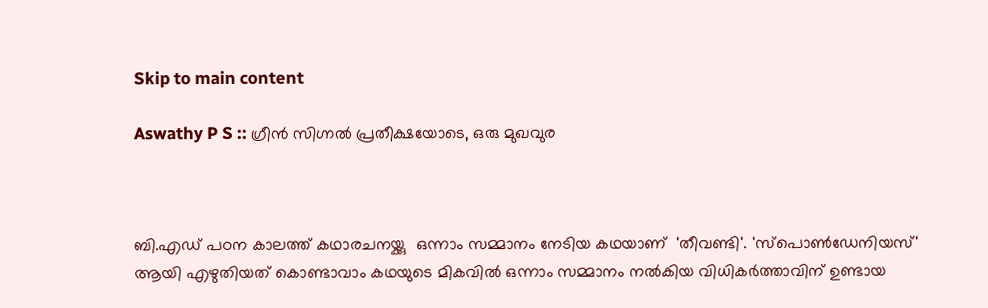Skip to main content

Aswathy P S :: ഗ്രീൻ സിഗ്നൽ പ്രതീക്ഷയോടെ, ഒരു മുഖവുര



ബി.എഡ് പഠന കാലത്ത് കഥാരചനയ്ക്കു  ഒന്നാം സമ്മാനം നേടിയ കഥയാണ്  'തീവണ്ടി'. 'സ്പൊൺഡേനിയസ്' ആയി എഴുതിയത് കൊണ്ടാവാം കഥയുടെ മികവിൽ ഒന്നാം സമ്മാനം നൽകിയ വിധികർത്താവിന് ഉണ്ടായ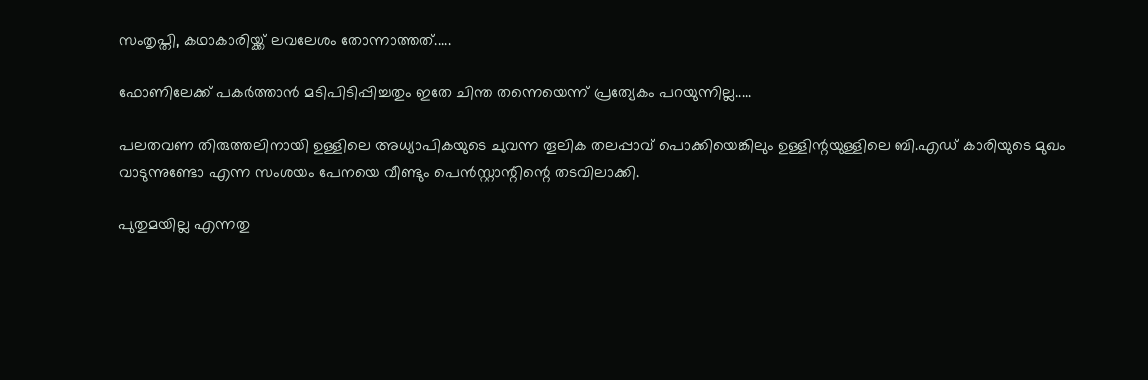സംതൃപ്തി, കഥാകാരിയ്ക്ക് ലവലേശം തോന്നാത്തത്.....

ഫോണിലേക്ക് പകർത്താൻ മടിപിടിപ്പിച്ചതും ഇതേ ചിന്ത തന്നെയെന്ന് പ്രത്യേകം പറയുന്നില്ല.....

പലതവണ തിരുത്തലിനായി ഉള്ളിലെ അധ്യാപികയുടെ ചുവന്ന തൂലിക തലപ്പാവ് പൊക്കിയെങ്കിലും ഉള്ളിന്റയുള്ളിലെ ബി.എഡ് കാരിയുടെ മുഖം വാടുന്നുണ്ടോ എന്ന സംശയം പേനയെ വീണ്ടും പെൻസ്റ്റാന്റിന്റെ തടവിലാക്കി.

പുതുമയില്ല എന്നതു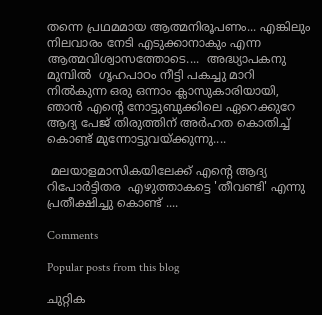തന്നെ പ്രഥമമായ ആത്മനിരൂപണം... എങ്കിലും നിലവാരം നേടി എടുക്കാനാകും എന്ന ആത്മവിശ്വാസത്തോടെ....  അദ്ധ്യാപകനു മുമ്പിൽ  ഗൃഹപാഠം നീട്ടി പകച്ചു മാറി നിൽകുന്ന ഒരു ഒന്നാം ക്ലാസുകാരിയായി, ഞാൻ എന്റെ നോട്ടുബുക്കിലെ ഏറെക്കുറേ ആദ്യ പേജ് തിരുത്തിന് അർഹത കൊതിച്ച് കൊണ്ട് മുന്നോട്ടുവയ്ക്കുന്നു....

 മലയാളമാസികയിലേക്ക് എന്റെ ആദ്യ റിപോർട്ടിതര  എഴുത്താകട്ടെ 'തീവണ്ടി' എന്നു പ്രതീക്ഷിച്ചു കൊണ്ട് ....

Comments

Popular posts from this blog

ചുറ്റിക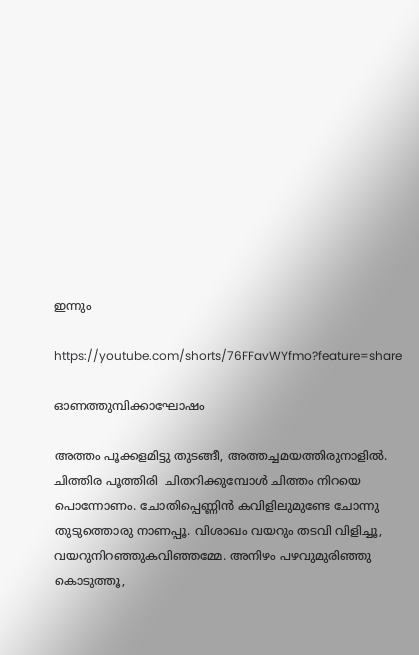ഇന്നും

https://youtube.com/shorts/76FFavWYfmo?feature=share

ഓണത്തുമ്പിക്കാഘോഷം

അത്തം പൂക്കളമിട്ടു തുടങ്ങീ, അത്തച്ചമയത്തിരുനാളിൽ. ചിത്തിര പൂത്തിരി  ചിതറിക്കുമ്പോൾ ചിത്തം നിറയെ പൊന്നോണം. ചോതിപ്പെണ്ണിൻ കവിളിലുമുണ്ടേ ചോന്നു തുടുത്തൊരു നാണപ്പൂ. വിശാഖം വയറും തടവി വിളിച്ചൂ, വയറുനിറഞ്ഞുകവിഞ്ഞമ്മേ. അനിഴം പഴവുമുരിഞ്ഞു കൊടുത്തൂ,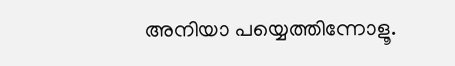അനിയാ പയ്യെത്തിന്നോളൂ.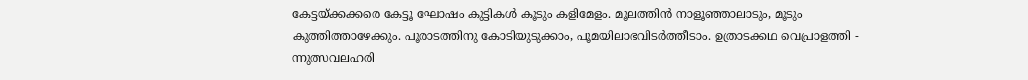കേട്ടയ്ക്കക്കരെ കേട്ടൂ ഘോഷം കുട്ടികൾ കൂടും കളിമേളം. മൂലത്തിൻ നാളൂഞ്ഞാലാടും, മൂടും കുത്തിത്താഴേക്കും. പൂരാടത്തിനു കോടിയുടുക്കാം, പൂമയിലാഭവിടർത്തീടാം. ഉത്രാടക്കഥ വെപ്രാളത്തി - ന്നുത്സവലഹരി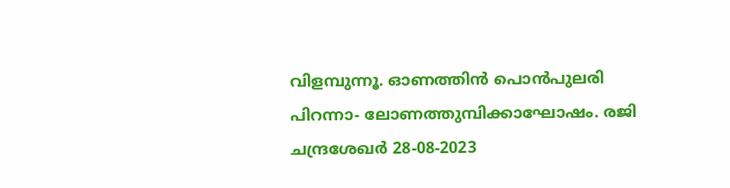വിളമ്പുന്നൂ. ഓണത്തിൻ പൊൻപുലരി പിറന്നാ- ലോണത്തുമ്പിക്കാഘോഷം. രജി ചന്ദ്രശേഖർ 28-08-2023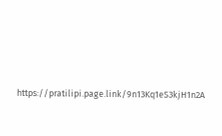https://pratilipi.page.link/9n13Kq1eS3kjH1n2A